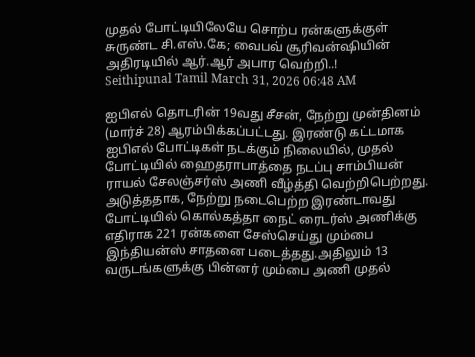முதல் போட்டியிலேயே சொற்ப ரன்களுக்குள் சுருண்ட சி.எஸ்.கே; வைபவ் சூரிவன்ஷியின் அதிரடியில் ஆர்.ஆர் அபார வெற்றி..!
Seithipunal Tamil March 31, 2026 06:48 AM

ஐபிஎல் தொடரின் 19வது சீசன், நேற்று முன்தினம் (மார்ச் 28) ஆரம்பிக்கப்பட்டது. இரண்டு கட்டமாக ஐபிஎல் போட்டிகள் நடக்கும் நிலையில், முதல் போட்டியில் ஹைதராபாத்தை நடப்பு சாம்பியன் ராயல் சேலஞ்சர்ஸ் அணி வீழ்த்தி வெற்றிபெற்றது. அடுத்ததாக, நேற்று நடைபெற்ற இரண்டாவது போட்டியில் கொல்கத்தா நைட் ரைடர்ஸ் அணிக்கு எதிராக 221 ரன்களை சேஸ்செய்து மும்பை இந்தியன்ஸ் சாதனை படைத்தது.அதிலும் 13 வருடங்களுக்கு பின்னர் மும்பை அணி முதல்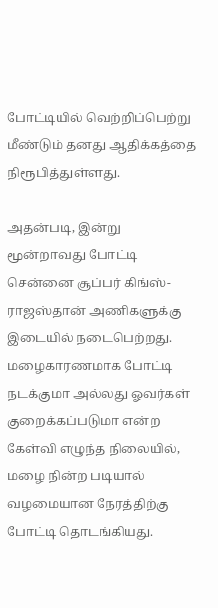போட்டியில் வெற்றிப்பெற்று மீண்டும் தனது ஆதிக்கத்தை நிரூபித்துள்ளது.

அதன்படி, இன்று மூன்றாவது போட்டி சென்னை சூப்பர் கிங்ஸ்- ராஜஸ்தான் அணிகளுக்கு இடையில் நடைபெற்றது. மழைகாரணமாக போட்டி நடக்குமா அல்லது ஓவர்கள் குறைக்கப்படுமா என்ற கேள்வி எழுந்த நிலையில், மழை நின்ற படியால் வழமையான நேரத்திற்கு போட்டி தொடங்கியது.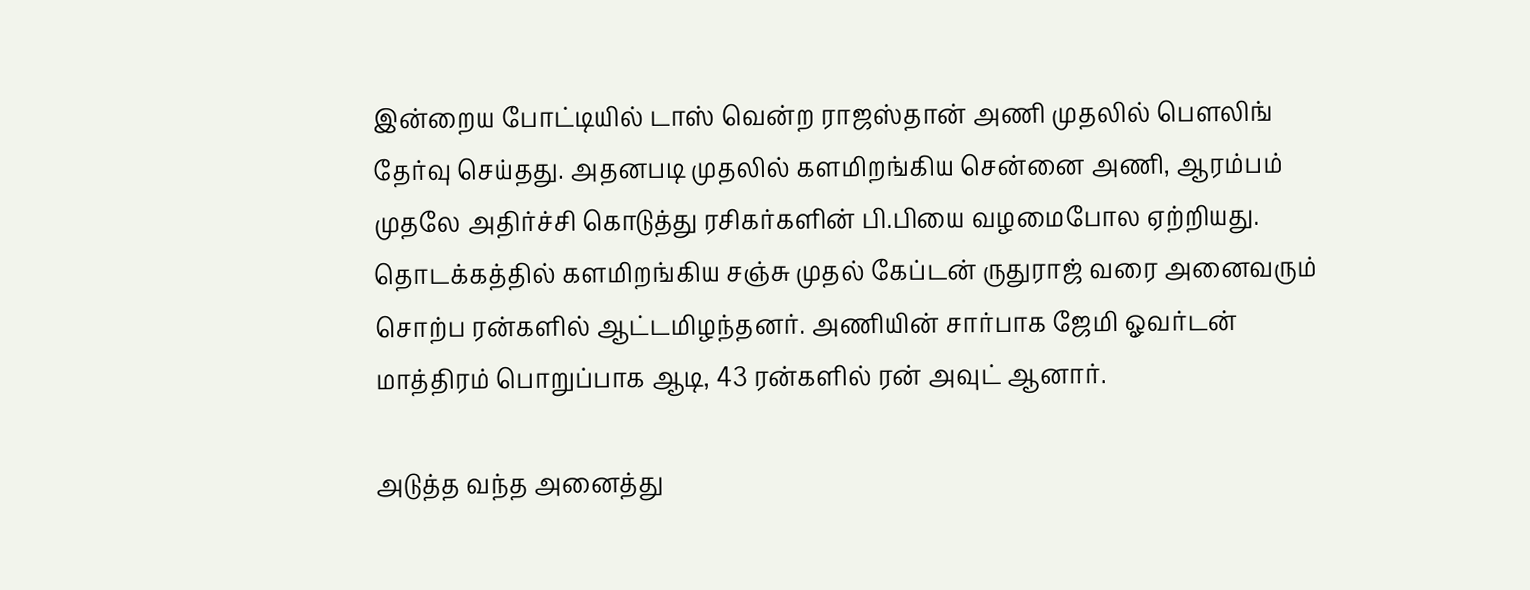இன்றைய போட்டியில் டாஸ் வென்ற ராஜஸ்தான் அணி முதலில் பௌலிங் தேர்வு செய்தது. அதனபடி முதலில் களமிறங்கிய சென்னை அணி, ஆரம்பம் முதலே அதிர்ச்சி கொடுத்து ரசிகர்களின் பி.பியை வழமைபோல ஏற்றியது. தொடக்கத்தில் களமிறங்கிய சஞ்சு முதல் கேப்டன் ருதுராஜ் வரை அனைவரும் சொற்ப ரன்களில் ஆட்டமிழந்தனர். அணியின் சார்பாக ஜேமி ஓவர்டன் மாத்திரம் பொறுப்பாக ஆடி, 43 ரன்களில் ரன் அவுட் ஆனார்.

அடுத்த வந்த அனைத்து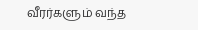வீரர்களும் வந்த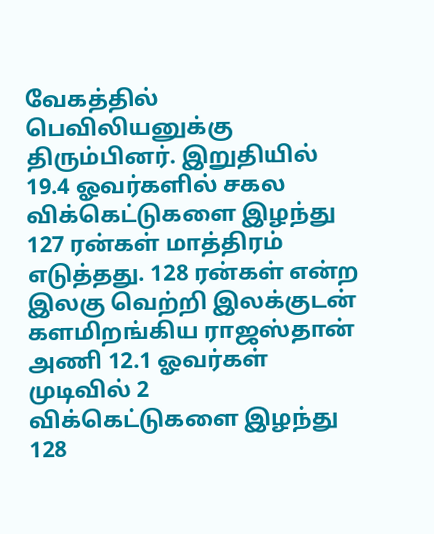வேகத்தில் பெவிலியனுக்கு திரும்பினர். இறுதியில் 19.4 ஓவர்களில் சகல விக்கெட்டுகளை இழந்து 127 ரன்கள் மாத்திரம் எடுத்தது. 128 ரன்கள் என்ற இலகு வெற்றி இலக்குடன் களமிறங்கிய ராஜஸ்தான் அணி 12.1 ஓவர்கள் முடிவில் 2 விக்கெட்டுகளை இழந்து 128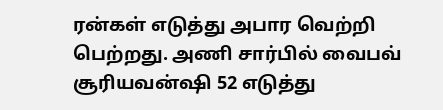ரன்கள் எடுத்து அபார வெற்றி பெற்றது. அணி சார்பில் வைபவ் சூரியவன்ஷி 52 எடுத்து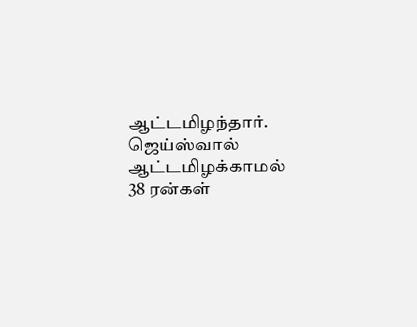ஆட்டமிழந்தார். ஜெய்ஸ்வால் ஆட்டமிழக்காமல் 38 ரன்கள்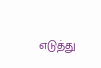எடுத்து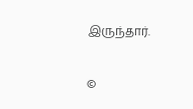இருந்தார்.

©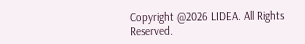Copyright @2026 LIDEA. All Rights Reserved.